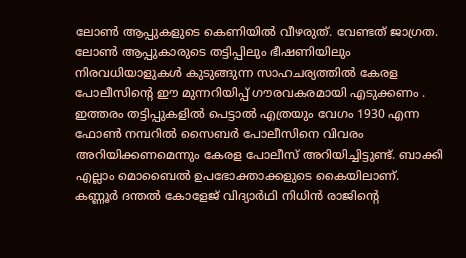ലോൺ ആപ്പുകളുടെ കെണിയിൽ വീഴരുത്. വേണ്ടത് ജാഗ്രത. ലോൺ ആപ്പുകാരുടെ തട്ടിപ്പിലും ഭീഷണിയിലും നിരവധിയാളുകൾ കുടുങ്ങുന്ന സാഹചര്യത്തിൽ കേരള പോലീസിൻ്റെ ഈ മുന്നറിയിപ്പ് ഗൗരവകരമായി എടുക്കണം . ഇത്തരം തട്ടിപ്പുകളിൽ പെട്ടാൽ എത്രയും വേഗം 1930 എന്ന ഫോൺ നമ്പറിൽ സൈബർ പോലീസിനെ വിവരം അറിയിക്കണമെന്നും കേരള പോലീസ് അറിയിച്ചിട്ടുണ്ട്. ബാക്കി എല്ലാം മൊബൈൽ ഉപഭോക്താക്കളുടെ കൈയിലാണ്.
കണ്ണൂർ ദന്തൽ കോളേജ് വിദ്യാർഥി നിധിൻ രാജിൻ്റെ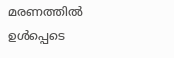മരണത്തിൽ ഉൾപ്പെടെ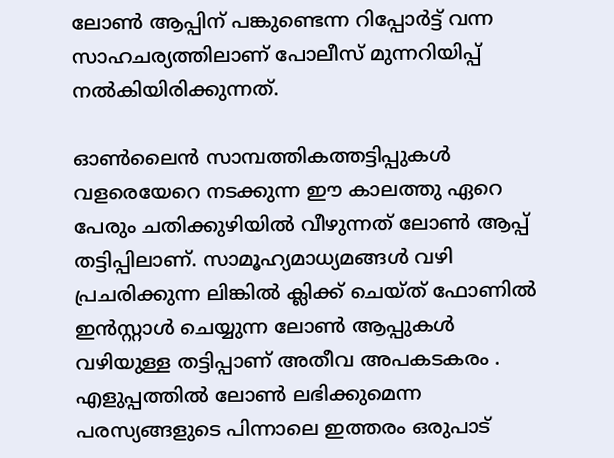ലോൺ ആപ്പിന് പങ്കുണ്ടെന്ന റിപ്പോർട്ട് വന്ന സാഹചര്യത്തിലാണ് പോലീസ് മുന്നറിയിപ്പ് നൽകിയിരിക്കുന്നത്.

ഓൺലൈൻ സാമ്പത്തികത്തട്ടിപ്പുകൾ വളരെയേറെ നടക്കുന്ന ഈ കാലത്തു ഏറെ പേരും ചതിക്കുഴിയിൽ വീഴുന്നത് ലോൺ ആപ്പ് തട്ടിപ്പിലാണ്. സാമൂഹ്യമാധ്യമങ്ങൾ വഴി പ്രചരിക്കുന്ന ലിങ്കിൽ ക്ലിക്ക് ചെയ്ത് ഫോണിൽ ഇൻസ്റ്റാൾ ചെയ്യുന്ന ലോൺ ആപ്പുകൾ വഴിയുള്ള തട്ടിപ്പാണ് അതീവ അപകടകരം . എളുപ്പത്തിൽ ലോൺ ലഭിക്കുമെന്ന പരസ്യങ്ങളുടെ പിന്നാലെ ഇത്തരം ഒരുപാട്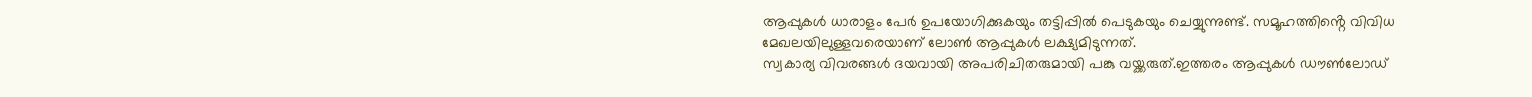ആപ്പുകൾ ധാരാളം പേർ ഉപയോഗിക്കുകയും തട്ടിപ്പിൽ പെടുകയും ചെയ്യുന്നുണ്ട്. സമൂഹത്തിൻ്റെ വിവിധ മേഖലയിലുള്ളവരെയാണ് ലോൺ ആപ്പുകൾ ലക്ഷ്യമിടുന്നത്.
സ്വകാര്യ വിവരങ്ങൾ ദയവായി അപരിചിതരുമായി പങ്കു വയ്ക്കരുത്.ഇത്തരം ആപ്പുകൾ ഡൗൺലോഡ്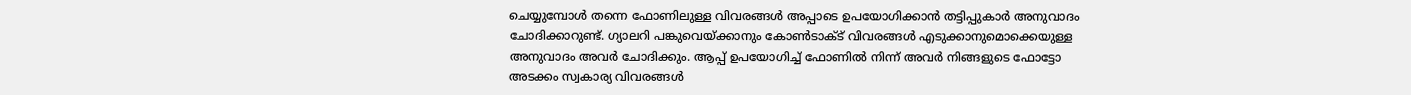ചെയ്യുമ്പോൾ തന്നെ ഫോണിലുള്ള വിവരങ്ങൾ അപ്പാടെ ഉപയോഗിക്കാൻ തട്ടിപ്പുകാർ അനുവാദം ചോദിക്കാറുണ്ട്. ഗ്യാലറി പങ്കുവെയ്ക്കാനും കോൺടാക്ട് വിവരങ്ങൾ എടുക്കാനുമൊക്കെയുള്ള അനുവാദം അവർ ചോദിക്കും. ആപ്പ് ഉപയോഗിച്ച് ഫോണിൽ നിന്ന് അവർ നിങ്ങളുടെ ഫോട്ടോ അടക്കം സ്വകാര്യ വിവരങ്ങൾ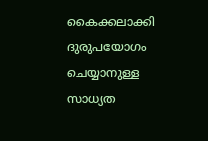കൈക്കലാക്കി ദുരുപയോഗം ചെയ്യാനുള്ള സാധ്യത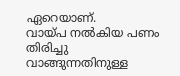ഏറെയാണ്.
വായ്പ നൽകിയ പണം തിരിച്ചു വാങ്ങുന്നതിനുള്ള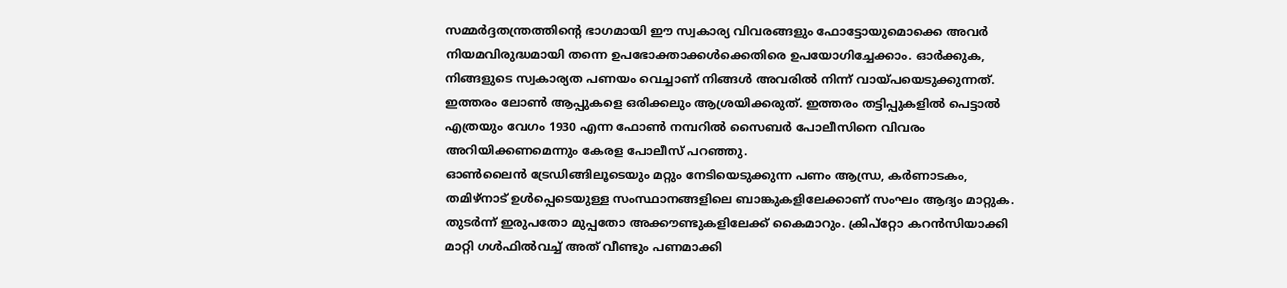സമ്മർദ്ദതന്ത്രത്തിൻ്റെ ഭാഗമായി ഈ സ്വകാര്യ വിവരങ്ങളും ഫോട്ടോയുമൊക്കെ അവർ നിയമവിരുദ്ധമായി തന്നെ ഉപഭോക്താക്കൾക്കെതിരെ ഉപയോഗിച്ചേക്കാം. ഓർക്കുക, നിങ്ങളുടെ സ്വകാര്യത പണയം വെച്ചാണ് നിങ്ങൾ അവരിൽ നിന്ന് വായ്പയെടുക്കുന്നത്. ഇത്തരം ലോൺ ആപ്പുകളെ ഒരിക്കലും ആശ്രയിക്കരുത്. ഇത്തരം തട്ടിപ്പുകളിൽ പെട്ടാൽ എത്രയും വേഗം 1930 എന്ന ഫോൺ നമ്പറിൽ സൈബർ പോലീസിനെ വിവരം അറിയിക്കണമെന്നും കേരള പോലീസ് പറഞ്ഞു.
ഓൺലൈൻ ട്രേഡിങ്ങിലൂടെയും മറ്റും നേടിയെടുക്കുന്ന പണം ആന്ധ്ര, കർണാടകം, തമിഴ്നാട് ഉൾപ്പെടെയുള്ള സംസ്ഥാനങ്ങളിലെ ബാങ്കുകളിലേക്കാണ് സംഘം ആദ്യം മാറ്റുക. തുടർന്ന് ഇരുപതോ മുപ്പതോ അക്കൗണ്ടുകളിലേക്ക് കൈമാറും. ക്രിപ്റ്റോ കറൻസിയാക്കി മാറ്റി ഗൾഫിൽവച്ച് അത് വീണ്ടും പണമാക്കി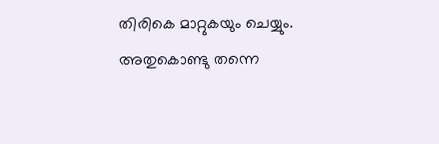തിരികെ മാറ്റുകയും ചെയ്യും. അതുകൊണ്ടു തന്നെ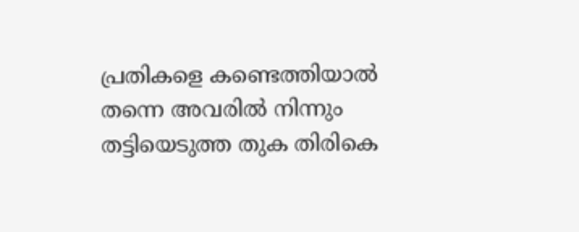പ്രതികളെ കണ്ടെത്തിയാൽ തന്നെ അവരിൽ നിന്നും തട്ടിയെടുത്ത തുക തിരികെ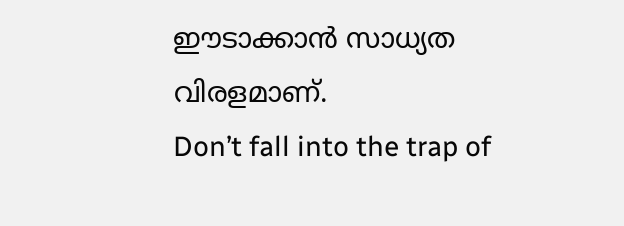ഈടാക്കാൻ സാധ്യത വിരളമാണ്.
Don’t fall into the trap of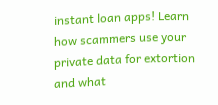instant loan apps! Learn how scammers use your private data for extortion and what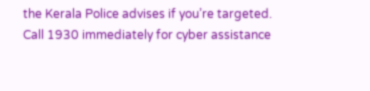the Kerala Police advises if you’re targeted. Call 1930 immediately for cyber assistance